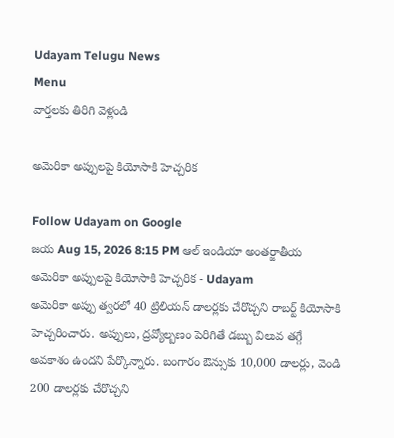Udayam Telugu News
Menu
వార్తలకు తిరిగి వెళ్లండి

అమెరికా అప్పులపై కియోసాకి హెచ్చరిక

Follow Udayam on Google
జయ Aug 15, 2026 8:15 PM ఆల్ ఇండియా అంతర్జాతీయ
అమెరికా అప్పులపై కియోసాకి హెచ్చరిక - Udayam
అమెరికా అప్పు త్వరలో 40 ట్రిలియన్ డాలర్లకు చేరొచ్చని రాబర్ట్ కియోసాకి హెచ్చరించారు. అప్పులు, ద్రవ్యోల్బణం పెరిగితే డబ్బు విలువ తగ్గే అవకాశం ఉందని పేర్కొన్నారు. బంగారం ఔన్సుకు 10,000 డాలర్లు, వెండి 200 డాలర్లకు చేరొచ్చని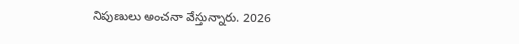నిపుణులు అంచనా వేస్తున్నారు. 2026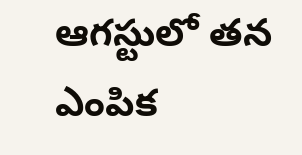ఆగస్టులో తన ఎంపిక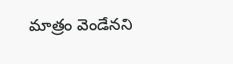మాత్రం వెండేనని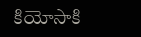కియోసాకి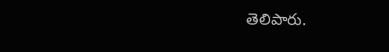తెలిపారు.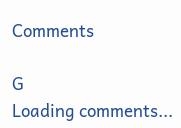Comments

G
Loading comments...